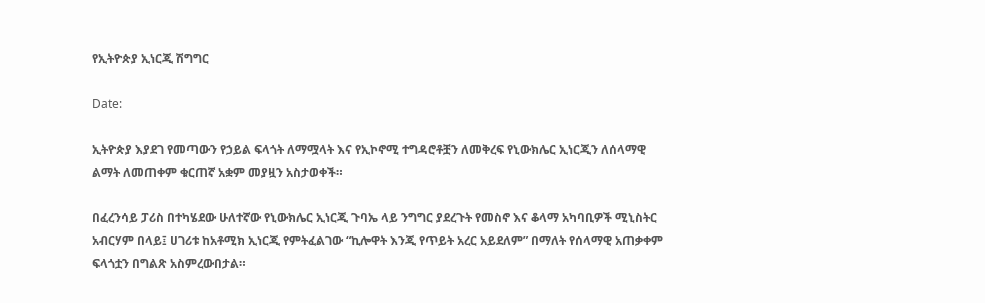የኢትዮጵያ ኢነርጂ ሽግግር

Date:

ኢትዮጵያ እያደገ የመጣውን የኃይል ፍላጎት ለማሟላት እና የኢኮኖሚ ተግዳሮቶቿን ለመቅረፍ የኒውክሌር ኢነርጂን ለሰላማዊ ልማት ለመጠቀም ቁርጠኛ አቋም መያዟን አስታወቀች።

በፈረንሳይ ፓሪስ በተካሄደው ሁለተኛው የኒውክሌር ኢነርጂ ጉባኤ ላይ ንግግር ያደረጉት የመስኖ እና ቆላማ አካባቢዎች ሚኒስትር አብርሃም በላይ፤ ሀገሪቱ ከአቶሚክ ኢነርጂ የምትፈልገው “ኪሎዋት እንጂ የጥይት አረር አይደለም” በማለት የሰላማዊ አጠቃቀም ፍላጎቷን በግልጽ አስምረውበታል።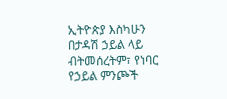ኢትዮጵያ እስካሁን በታዳሽ ኃይል ላይ ብትመሰረትም፣ የነባር የኃይል ምንጮች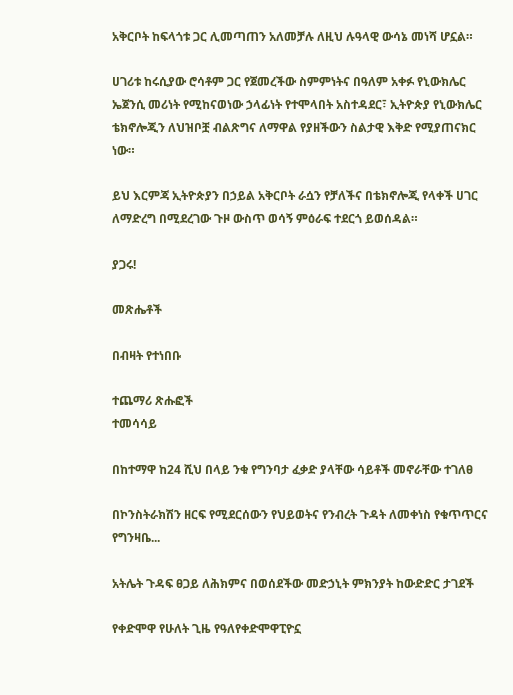አቅርቦት ከፍላጎቱ ጋር ሊመጣጠን አለመቻሉ ለዚህ ሉዓላዊ ውሳኔ መነሻ ሆኗል።

ሀገሪቱ ከሩሲያው ሮሳቶም ጋር የጀመረችው ስምምነትና በዓለም አቀፉ የኒውክሌር ኤጀንሲ መሪነት የሚከናወነው ኃላፊነት የተሞላበት አስተዳደር፣ ኢትዮጵያ የኒውክሌር ቴክኖሎጂን ለህዝቦቿ ብልጽግና ለማዋል የያዘችውን ስልታዊ እቅድ የሚያጠናክር ነው።

ይህ እርምጃ ኢትዮጵያን በኃይል አቅርቦት ራሷን የቻለችና በቴክኖሎጂ የላቀች ሀገር ለማድረግ በሚደረገው ጉዞ ውስጥ ወሳኝ ምዕራፍ ተደርጎ ይወሰዳል።

ያጋሩ!

መጽሔቶች

በብዛት የተነበቡ

ተጨማሪ ጽሑፎች
ተመሳሳይ

በከተማዋ ከ24 ሺህ በላይ ንቁ የግንባታ ፈቃድ ያላቸው ሳይቶች መኖራቸው ተገለፀ

በኮንስትራክሽን ዘርፍ የሚደርሰውን የህይወትና የንብረት ጉዳት ለመቀነስ የቁጥጥርና የግንዛቤ...

አትሌት ጉዳፍ ፀጋይ ለሕክምና በወሰደችው መድኃኒት ምክንያት ከውድድር ታገደች

የቀድሞዋ የሁለት ጊዜ የዓለየቀድሞዋፒዮኗ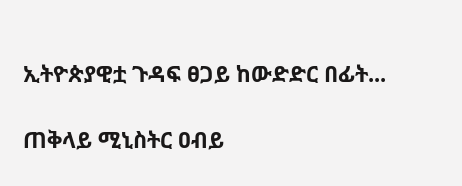ኢትዮጵያዊቷ ጉዳፍ ፀጋይ ከውድድር በፊት...

ጠቅላይ ሚኒስትር ዐብይ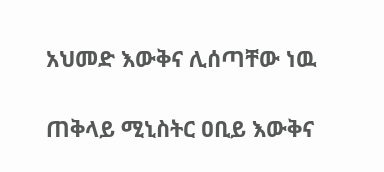አህመድ እውቅና ሊሰጣቸው ነዉ

ጠቅላይ ሚኒስትር ዐቢይ እውቅና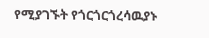የሚያገኙት የጎርጎርጎረሳዉያኑ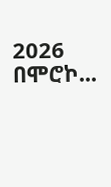2026 በሞሮኮ...